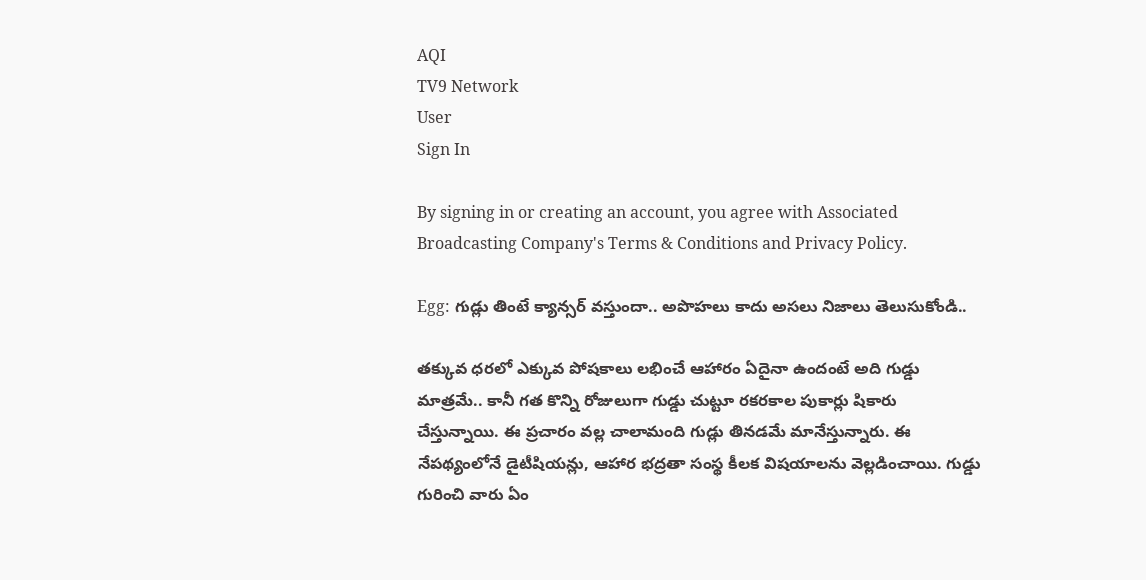AQI
TV9 Network
User
Sign In

By signing in or creating an account, you agree with Associated Broadcasting Company's Terms & Conditions and Privacy Policy.

Egg: గుడ్లు తింటే క్యాన్సర్ వస్తుందా.. అపొహలు కాదు అసలు నిజాలు తెలుసుకోండి..

తక్కువ ధరలో ఎక్కువ పోషకాలు లభించే ఆహారం ఏదైనా ఉందంటే అది గుడ్డు మాత్రమే.. కానీ గత కొన్ని రోజులుగా గుడ్డు చుట్టూ రకరకాల పుకార్లు షికారు చేస్తున్నాయి. ఈ ప్రచారం వల్ల చాలామంది గుడ్లు తినడమే మానేస్తున్నారు. ఈ నేపథ్యంలోనే డైటీషియన్లు, ఆహార భద్రతా సంస్థ కీలక విషయాలను వెల్లడించాయి. గుడ్డు గురించి వారు ఏం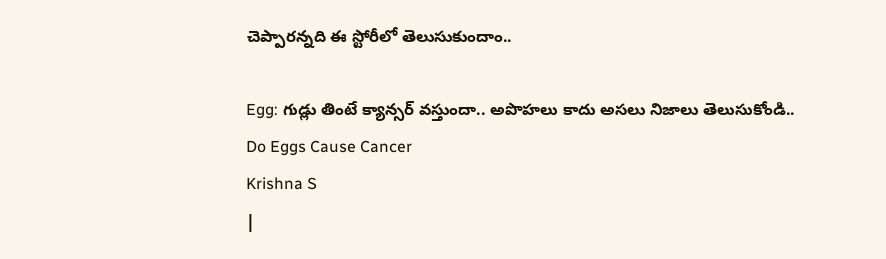చెప్పారన్నది ఈ స్టోరీలో తెలుసుకుందాం..

Egg: గుడ్లు తింటే క్యాన్సర్ వస్తుందా.. అపొహలు కాదు అసలు నిజాలు తెలుసుకోండి..
Do Eggs Cause Cancer
Krishna S
|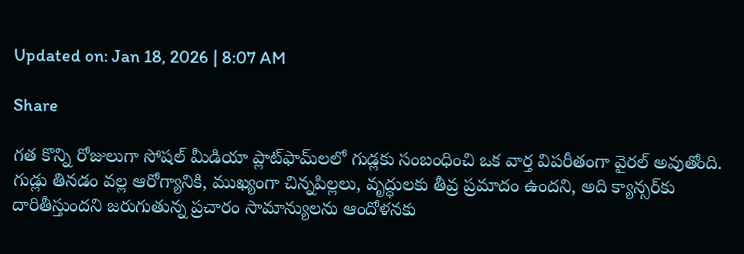Updated on: Jan 18, 2026 | 8:07 AM

Share

గత కొన్ని రోజులుగా సోషల్ మీడియా ప్లాట్‌ఫామ్‌లలో గుడ్లకు సంబంధించి ఒక వార్త విపరీతంగా వైరల్ అవుతోంది. గుడ్లు తినడం వల్ల ఆరోగ్యానికి, ముఖ్యంగా చిన్నపిల్లలు, వృద్ధులకు తీవ్ర ప్రమాదం ఉందని, అది క్యాన్సర్‌కు దారితీస్తుందని జరుగుతున్న ప్రచారం సామాన్యులను ఆందోళనకు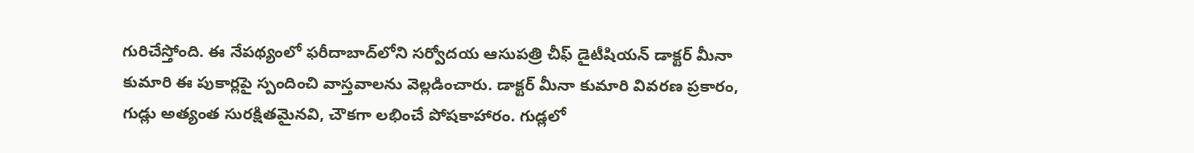గురిచేస్తోంది. ఈ నేపథ్యంలో ఫరీదాబాద్‌లోని సర్వోదయ ఆసుపత్రి చీఫ్ డైటీషియన్ డాక్టర్ మీనా కుమారి ఈ పుకార్లపై స్పందించి వాస్తవాలను వెల్లడించారు. డాక్టర్ మీనా కుమారి వివరణ ప్రకారం, గుడ్లు అత్యంత సురక్షితమైనవి, చౌకగా లభించే పోషకాహారం. గుడ్లలో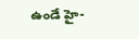ఉండే హై-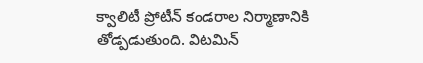క్వాలిటీ ప్రోటీన్ కండరాల నిర్మాణానికి తోడ్పడుతుంది. విటమిన్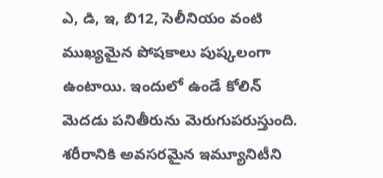ఎ, డి, ఇ, బి12, సెలీనియం వంటి ముఖ్యమైన పోషకాలు పుష్కలంగా ఉంటాయి. ఇందులో ఉండే కోలిన్ మెదడు పనితీరును మెరుగుపరుస్తుంది. శరీరానికి అవసరమైన ఇమ్యూనిటీని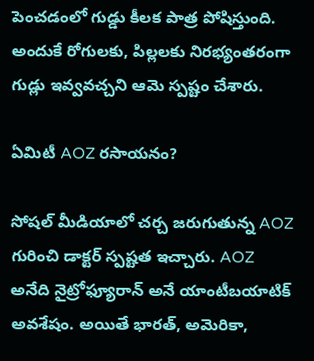పెంచడంలో గుడ్డు కీలక పాత్ర పోషిస్తుంది. అందుకే రోగులకు, పిల్లలకు నిరభ్యంతరంగా గుడ్లు ఇవ్వవచ్చని ఆమె స్పష్టం చేశారు.

ఏమిటీ AOZ రసాయనం?

సోషల్ మీడియాలో చర్చ జరుగుతున్న AOZ గురించి డాక్టర్ స్పష్టత ఇచ్చారు. AOZ అనేది నైట్రోఫ్యూరాన్ అనే యాంటీబయాటిక్ అవశేషం. అయితే భారత్, అమెరికా,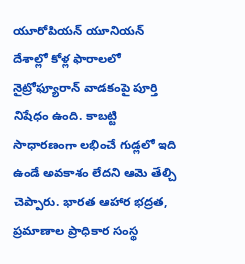యూరోపియన్ యూనియన్ దేశాల్లో కోళ్ల ఫారాలలో నైట్రోఫ్యూరాన్ వాడకంపై పూర్తి నిషేధం ఉంది. కాబట్టి సాధారణంగా లభించే గుడ్లలో ఇది ఉండే అవకాశం లేదని ఆమె తేల్చి చెప్పారు. భారత ఆహార భద్రత, ప్రమాణాల ప్రాధికార సంస్థ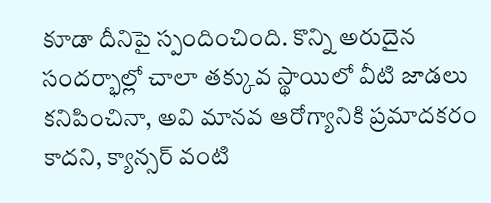కూడా దీనిపై స్పందించింది. కొన్ని అరుదైన సందర్భాల్లో చాలా తక్కువ స్థాయిలో వీటి జాడలు కనిపించినా, అవి మానవ ఆరోగ్యానికి ప్రమాదకరం కాదని, క్యాన్సర్ వంటి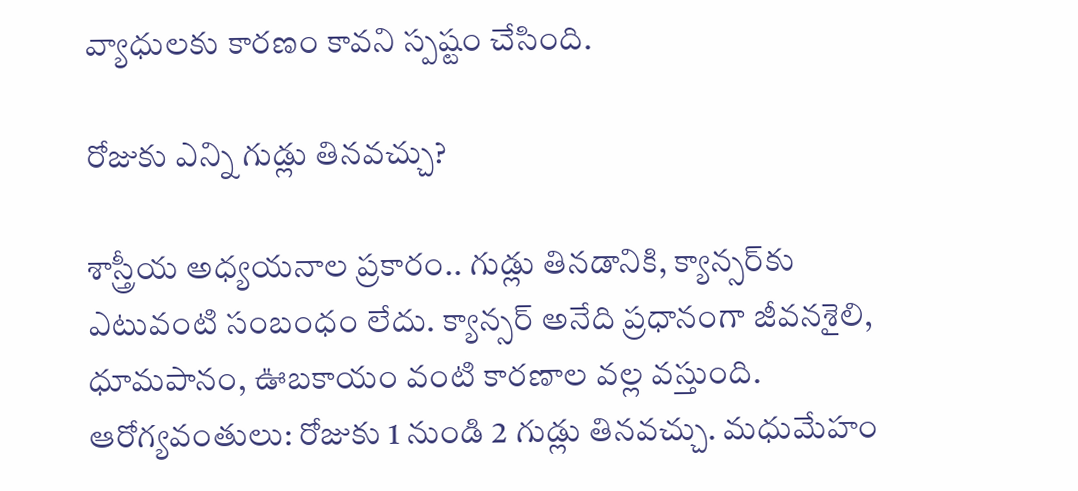వ్యాధులకు కారణం కావని స్పష్టం చేసింది.

రోజుకు ఎన్ని గుడ్లు తినవచ్చు?

శాస్త్రీయ అధ్యయనాల ప్రకారం.. గుడ్లు తినడానికి, క్యాన్సర్‌కు ఎటువంటి సంబంధం లేదు. క్యాన్సర్ అనేది ప్రధానంగా జీవనశైలి, ధూమపానం, ఊబకాయం వంటి కారణాల వల్ల వస్తుంది. ఆరోగ్యవంతులు: రోజుకు 1 నుండి 2 గుడ్లు తినవచ్చు. మధుమేహం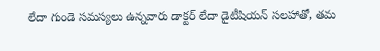లేదా గుండె సమస్యలు ఉన్నవారు డాక్టర్ లేదా డైటీషియన్ సలహాతో, తమ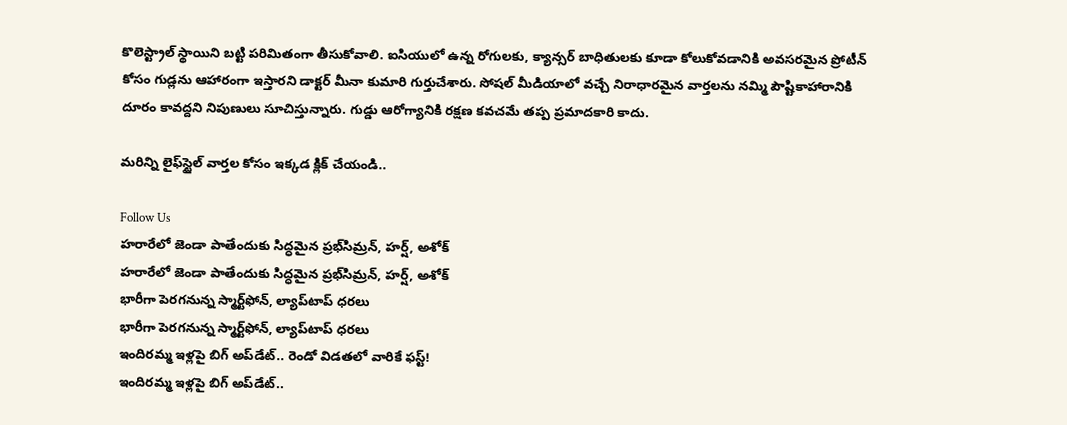కొలెస్ట్రాల్ స్థాయిని బట్టి పరిమితంగా తీసుకోవాలి. ఐసియులో ఉన్న రోగులకు, క్యాన్సర్ బాధితులకు కూడా కోలుకోవడానికి అవసరమైన ప్రోటీన్ కోసం గుడ్లను ఆహారంగా ఇస్తారని డాక్టర్ మీనా కుమారి గుర్తుచేశారు. సోషల్ మీడియాలో వచ్చే నిరాధారమైన వార్తలను నమ్మి పౌష్టికాహారానికి దూరం కావద్దని నిపుణులు సూచిస్తున్నారు. గుడ్డు ఆరోగ్యానికి రక్షణ కవచమే తప్ప ప్రమాదకారి కాదు.

మరిన్ని లైఫ్‌స్టైల్ వార్తల కోసం ఇక్కడ క్లిక్ చేయండి..

Follow Us
హరారేలో జెండా పాతేందుకు సిద్ధమైన ప్రభ్‌సిమ్రన్, హర్ష్, అశోక్
హరారేలో జెండా పాతేందుకు సిద్ధమైన ప్రభ్‌సిమ్రన్, హర్ష్, అశోక్
భారీగా పెరగనున్న స్మార్ట్‌ఫోన్, ల్యాప్‌టాప్ ధరలు
భారీగా పెరగనున్న స్మార్ట్‌ఫోన్, ల్యాప్‌టాప్ ధరలు
ఇందిరమ్మ ఇళ్లపై బిగ్‌ అప్‌డేట్.. రెండో విడతలో వారికే ఫస్ట్!
ఇందిరమ్మ ఇళ్లపై బిగ్‌ అప్‌డేట్..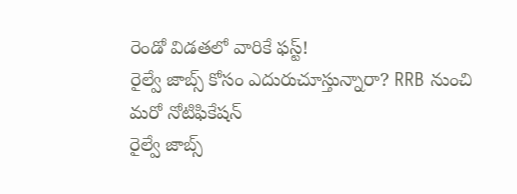రెండో విడతలో వారికే ఫస్ట్!
రైల్వే జాబ్స్‌ కోసం ఎదురుచూస్తున్నారా? RRB నుంచి మరో నోటిఫికేషన్
రైల్వే జాబ్స్‌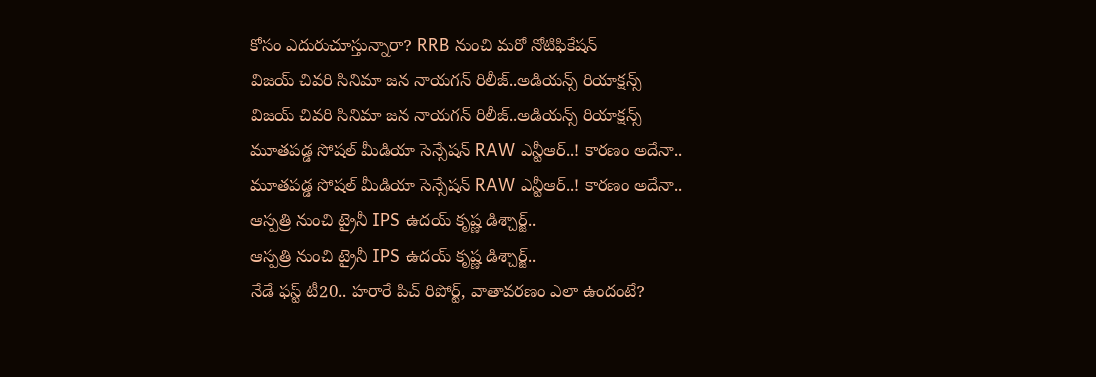కోసం ఎదురుచూస్తున్నారా? RRB నుంచి మరో నోటిఫికేషన్
విజయ్ చివరి సినిమా జన నాయగన్ రిలీజ్..అడియన్స్ రియాక్షన్స్
విజయ్ చివరి సినిమా జన నాయగన్ రిలీజ్..అడియన్స్ రియాక్షన్స్
మూతపడ్డ సోషల్ మీడియా సెన్సేషన్‌ RAW ఎన్టీఆర్..! కారణం అదేనా..
మూతపడ్డ సోషల్ మీడియా సెన్సేషన్‌ RAW ఎన్టీఆర్..! కారణం అదేనా..
ఆస్పత్రి నుంచి ట్రైనీ IPS ఉదయ్‌ కృష్ణ డిశ్చార్జ్..
ఆస్పత్రి నుంచి ట్రైనీ IPS ఉదయ్‌ కృష్ణ డిశ్చార్జ్..
నేడే ఫస్ట్ టీ20.. హరారే పిచ్ రిపోర్ట్, వాతావరణం ఎలా ఉందంటే?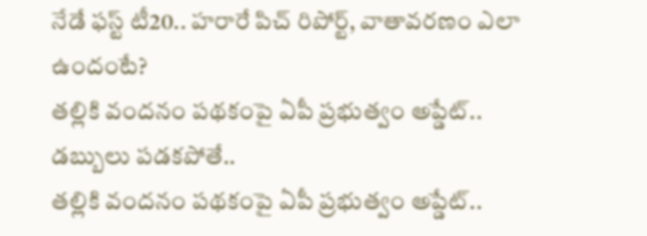నేడే ఫస్ట్ టీ20.. హరారే పిచ్ రిపోర్ట్, వాతావరణం ఎలా ఉందంటే?
తల్లికి వందనం పథకంపై ఏపీ ప్రభుత్వం అప్డేట్.. డబ్బులు పడకపోతే..
తల్లికి వందనం పథకంపై ఏపీ ప్రభుత్వం అప్డేట్..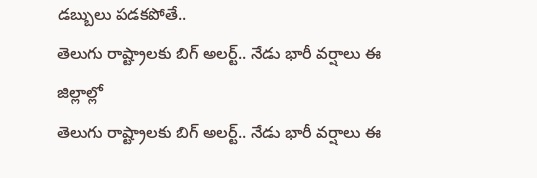డబ్బులు పడకపోతే..
తెలుగు రాష్ట్రాలకు బిగ్‌ అలర్ట్.. నేడు భారీ వర్షాలు ఈ జిల్లాల్లో
తెలుగు రాష్ట్రాలకు బిగ్‌ అలర్ట్.. నేడు భారీ వర్షాలు ఈ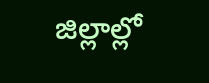జిల్లాల్లో